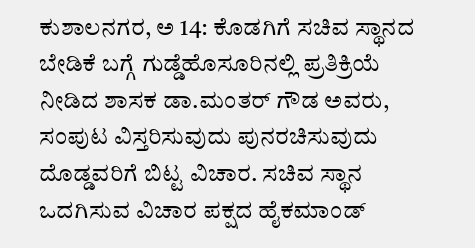ಕುಶಾಲನಗರ, ಅ 14: ಕೊಡಗಿಗೆ ಸಚಿವ ಸ್ಥಾನದ ಬೇಡಿಕೆ ಬಗ್ಗೆ ಗುಡ್ಡೆಹೊಸೂರಿನಲ್ಲಿ ಪ್ರತಿಕ್ರಿಯೆ ನೀಡಿದ ಶಾಸಕ ಡಾ.ಮಂತರ್ ಗೌಡ ಅವರು, ಸಂಪುಟ ವಿಸ್ತರಿಸುವುದು ಪುನರಚಿಸುವುದು ದೊಡ್ಡವರಿಗೆ ಬಿಟ್ಟ ವಿಚಾರ. ಸಚಿವ ಸ್ಥಾನ ಒದಗಿಸುವ ವಿಚಾರ ಪಕ್ಷದ ಹೈಕಮಾಂಡ್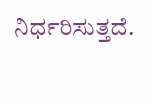ನಿರ್ಧರಿಸುತ್ತದೆ.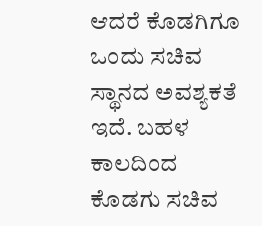ಆದರೆ ಕೊಡಗಿಗೂ ಒಂದು ಸಚಿವ ಸ್ಥಾನದ ಅವಶ್ಯಕತೆ ಇದೆ. ಬಹಳ ಕಾಲದಿಂದ ಕೊಡಗು ಸಚಿವ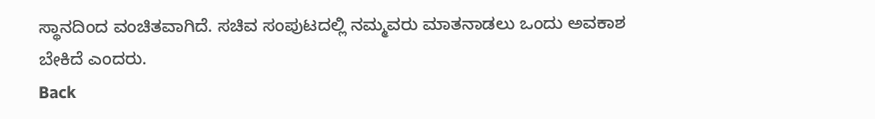ಸ್ಥಾನದಿಂದ ವಂಚಿತವಾಗಿದೆ. ಸಚಿವ ಸಂಪುಟದಲ್ಲಿ ನಮ್ಮವರು ಮಾತನಾಡಲು ಒಂದು ಅವಕಾಶ ಬೇಕಿದೆ ಎಂದರು.
Back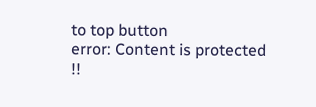to top button
error: Content is protected !!